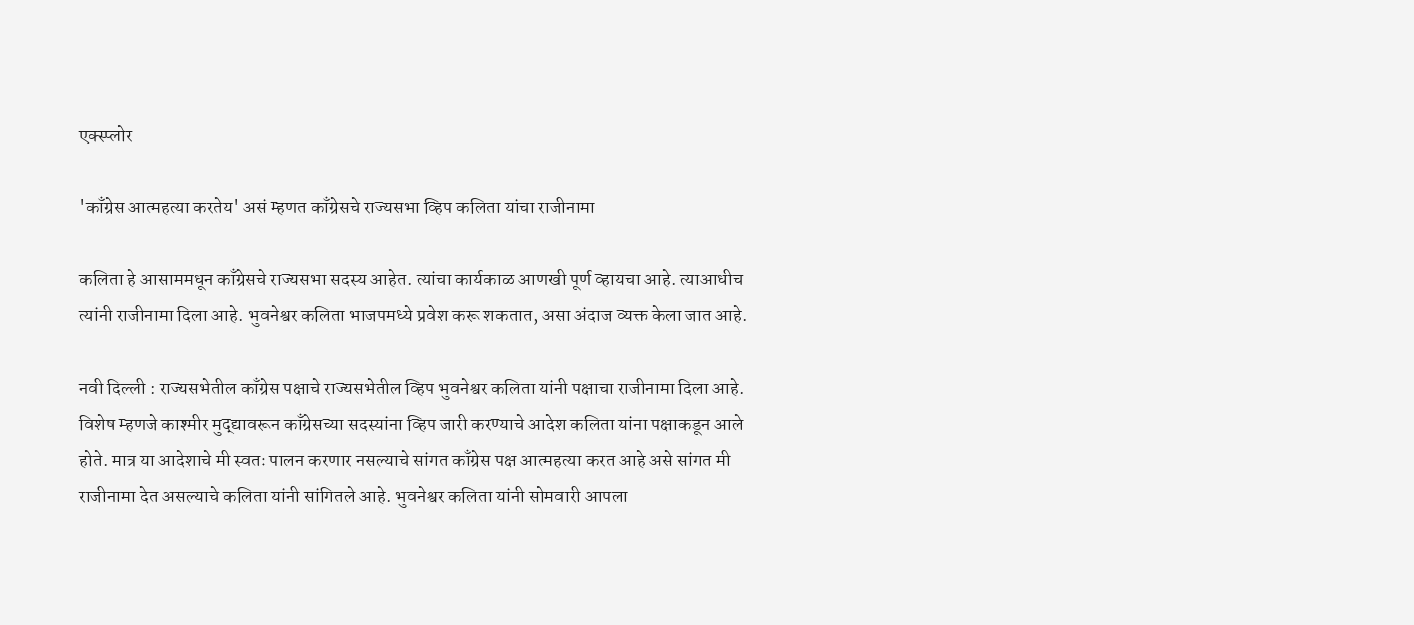एक्स्प्लोर

'काँग्रेस आत्महत्या करतेय' असं म्हणत काँग्रेसचे राज्यसभा व्हिप कलिता यांचा राजीनामा

कलिता हे आसाममधून काँग्रेसचे राज्यसभा सदस्य आहेत. त्यांचा कार्यकाळ आणखी पूर्ण व्हायचा आहे. त्याआधीच त्यांनी राजीनामा दिला आहे. भुवनेश्वर कलिता भाजपमध्ये प्रवेश करू शकतात, असा अंदाज व्यक्त केला जात आहे.

नवी दिल्ली : राज्यसभेतील काँग्रेस पक्षाचे राज्यसभेतील व्हिप भुवनेश्वर कलिता यांनी पक्षाचा राजीनामा दिला आहे. विशेष म्हणजे काश्मीर मुद्द्यावरून काँग्रेसच्या सदस्यांना व्हिप जारी करण्याचे आदेश कलिता यांना पक्षाकडून आले होते. मात्र या आदेशाचे मी स्वतः पालन करणार नसल्याचे सांगत काँग्रेस पक्ष आत्महत्या करत आहे असे सांगत मी राजीनामा देत असल्याचे कलिता यांनी सांगितले आहे. भुवनेश्वर कलिता यांनी सोमवारी आपला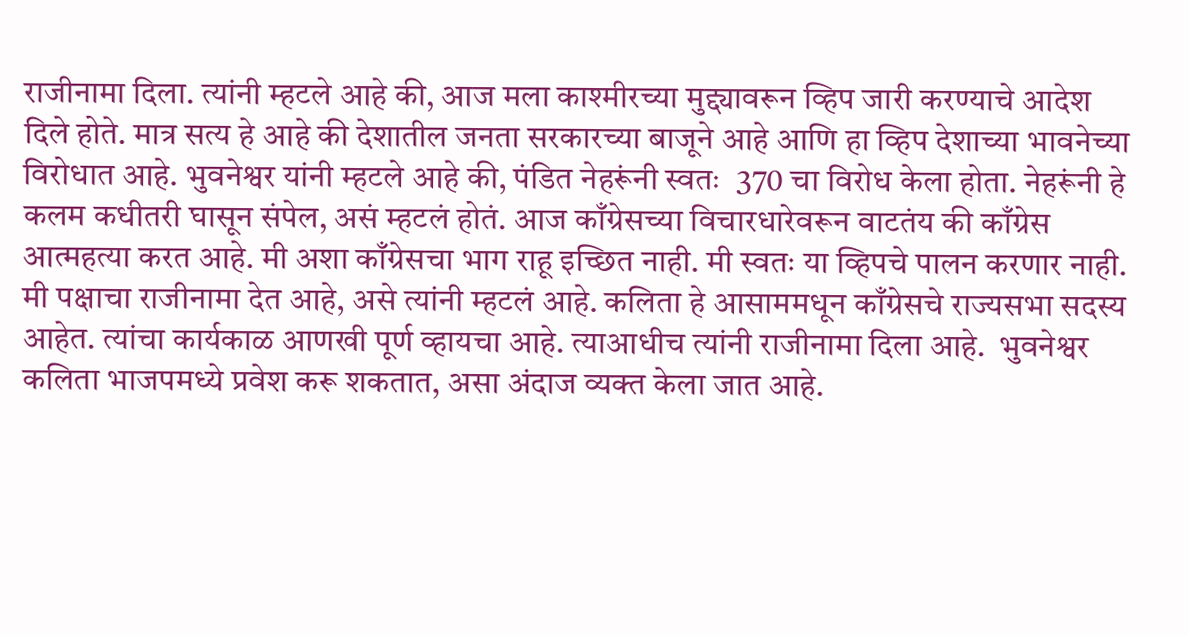राजीनामा दिला. त्यांनी म्हटले आहे की, आज मला काश्मीरच्या मुद्द्यावरून व्हिप जारी करण्याचे आदेश दिले होते. मात्र सत्य हे आहे की देशातील जनता सरकारच्या बाजूने आहे आणि हा व्हिप देशाच्या भावनेच्या विरोधात आहे. भुवनेश्वर यांनी म्हटले आहे की, पंडित नेहरूंनी स्वतः  370 चा विरोध केला होता. नेहरूंनी हे कलम कधीतरी घासून संपेल, असं म्हटलं होतं. आज काँग्रेसच्या विचारधारेवरून वाटतंय की काँग्रेस आत्महत्या करत आहे. मी अशा काँग्रेसचा भाग राहू इच्छित नाही. मी स्वतः या व्हिपचे पालन करणार नाही. मी पक्षाचा राजीनामा देत आहे, असे त्यांनी म्हटलं आहे. कलिता हे आसाममधून काँग्रेसचे राज्यसभा सदस्य आहेत. त्यांचा कार्यकाळ आणखी पूर्ण व्हायचा आहे. त्याआधीच त्यांनी राजीनामा दिला आहे.  भुवनेश्वर कलिता भाजपमध्ये प्रवेश करू शकतात, असा अंदाज व्यक्त केला जात आहे.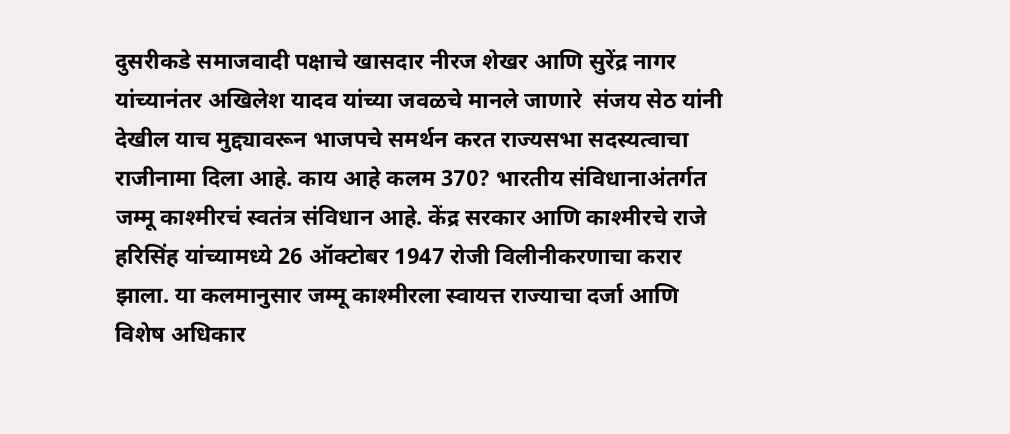दुसरीकडे समाजवादी पक्षाचे खासदार नीरज शेखर आणि सुरेंद्र नागर यांच्यानंतर अखिलेश यादव यांच्या जवळचे मानले जाणारे  संजय सेठ यांनी देखील याच मुद्द्यावरून भाजपचे समर्थन करत राज्यसभा सदस्यत्वाचा राजीनामा दिला आहे. काय आहे कलम 370? भारतीय संविधानाअंतर्गत जम्मू काश्मीरचं स्वतंत्र संविधान आहे. केंद्र सरकार आणि काश्मीरचे राजे हरिसिंह यांच्यामध्ये 26 ऑक्टोबर 1947 रोजी विलीनीकरणाचा करार झाला. या कलमानुसार जम्मू काश्मीरला स्वायत्त राज्याचा दर्जा आणि विशेष अधिकार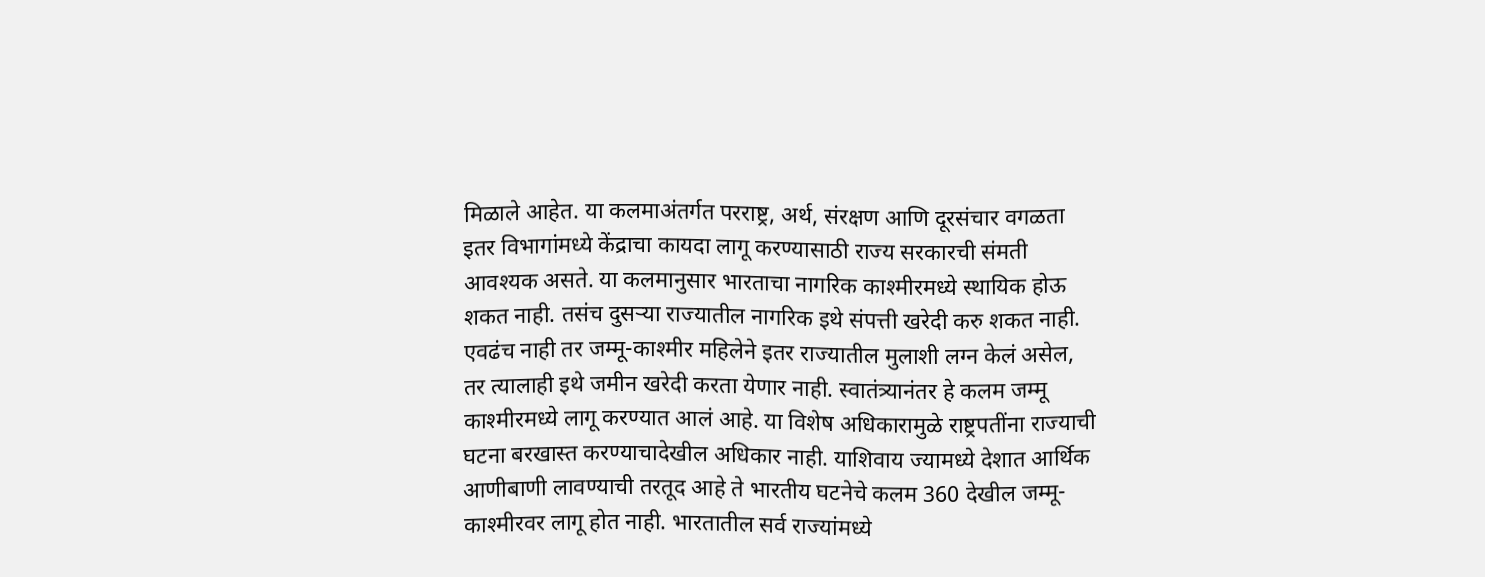मिळाले आहेत. या कलमाअंतर्गत परराष्ट्र, अर्थ, संरक्षण आणि दूरसंचार वगळता इतर विभागांमध्ये केंद्राचा कायदा लागू करण्यासाठी राज्य सरकारची संमती आवश्यक असते. या कलमानुसार भारताचा नागरिक काश्मीरमध्ये स्थायिक होऊ शकत नाही. तसंच दुसऱ्या राज्यातील नागरिक इथे संपत्ती खरेदी करु शकत नाही. एवढंच नाही तर जम्मू-काश्मीर महिलेने इतर राज्यातील मुलाशी लग्न केलं असेल, तर त्यालाही इथे जमीन खरेदी करता येणार नाही. स्वातंत्र्यानंतर हे कलम जम्मू काश्मीरमध्ये लागू करण्यात आलं आहे. या विशेष अधिकारामुळे राष्ट्रपतींना राज्याची घटना बरखास्त करण्याचादेखील अधिकार नाही. याशिवाय ज्यामध्ये देशात आर्थिक आणीबाणी लावण्याची तरतूद आहे ते भारतीय घटनेचे कलम 360 देखील जम्मू-काश्मीरवर लागू होत नाही. भारतातील सर्व राज्यांमध्ये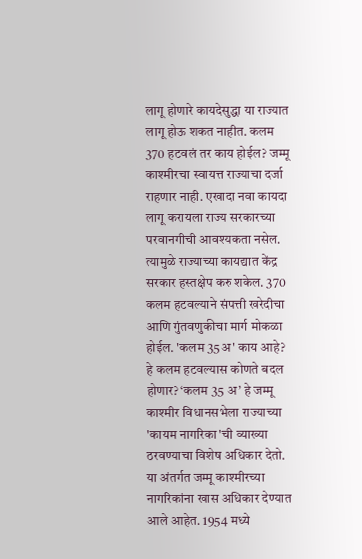लागू होणारे कायदेसुद्धा या राज्यात लागू होऊ शकत नाहीत. कलम 370 हटवलं तर काय होईल? जम्मू काश्मीरचा स्वायत्त राज्याचा दर्जा राहणार नाही. एखादा नवा कायदा लागू करायला राज्य सरकारच्या परवानगीची आवश्यकता नसेल. त्यामुळे राज्याच्या कायद्यात केंद्र सरकार हस्तक्षेप करु शकेल. 370 कलम हटवल्याने संपत्ती खरेदीचा आणि गुंतवणुकीचा मार्ग मोकळा होईल. 'कलम 35अ' काय आहे? हे कलम हटवल्यास कोणते बदल होणार? ‘कलम 35 अ’ हे जम्मू काश्मीर विधानसभेला राज्याच्या 'कायम नागरिका'ची व्याख्या ठरवण्याचा विशेष अधिकार देतो. या अंतर्गत जम्मू काश्मीरच्या नागरिकांना खास अधिकार देण्यात आले आहेत. 1954 मध्ये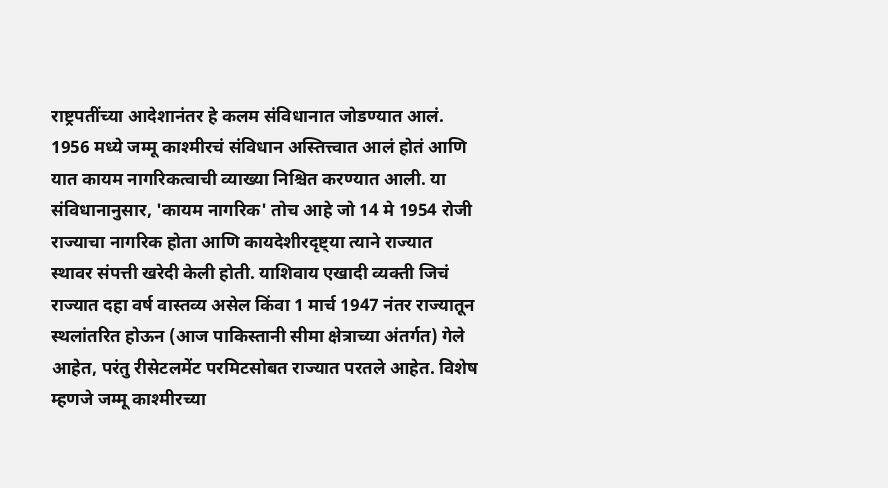राष्ट्रपतींच्या आदेशानंतर हे कलम संविधानात जोडण्यात आलं. 1956 मध्ये जम्मू काश्मीरचं संविधान अस्तित्त्वात आलं होतं आणि यात कायम नागरिकत्वाची व्याख्या निश्चित करण्यात आली. या संविधानानुसार, 'कायम नागरिक' तोच आहे जो 14 मे 1954 रोजी राज्याचा नागरिक होता आणि कायदेशीरदृष्ट्या त्याने राज्यात स्थावर संपत्ती खरेदी केली होती. याशिवाय एखादी व्यक्ती जिचं राज्यात दहा वर्ष वास्तव्य असेल किंवा 1 मार्च 1947 नंतर राज्यातून स्थलांतरित होऊन (आज पाकिस्तानी सीमा क्षेत्राच्या अंतर्गत) गेले आहेत, परंतु रीसेटलमेंट परमिटसोबत राज्यात परतले आहेत. विशेष म्हणजे जम्मू काश्मीरच्या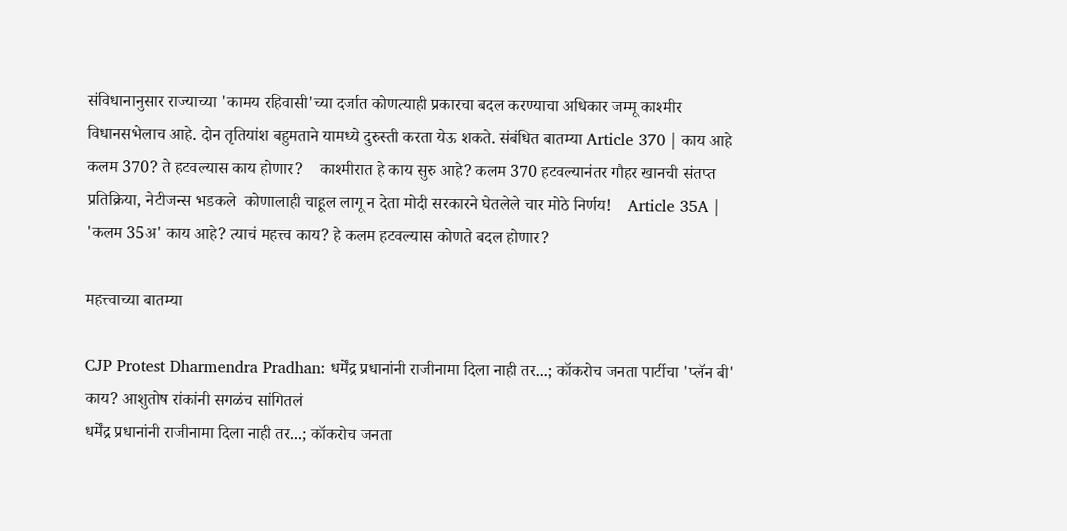संविधानानुसार राज्याच्या 'कामय रहिवासी'च्या दर्जात कोणत्याही प्रकारचा बदल करण्याचा अधिकार जम्मू काश्मीर विधानसभेलाच आहे. दोन तृतियांश बहुमताने यामध्ये दुरुस्ती करता येऊ शकते. संबंधित बातम्या Article 370 | काय आहे कलम 370? ते हटवल्यास काय होणार?    काश्मीरात हे काय सुरु आहे? कलम 370 हटवल्यानंतर गौहर खानची संतप्त प्रतिक्रिया, नेटीजन्स भडकले  कोणालाही चाहूल लागू न देता मोदी सरकारने घेतलेले चार मोठे निर्णय!    Article 35A | 'कलम 35अ' काय आहे? त्याचं महत्त्व काय? हे कलम हटवल्यास कोणते बदल होणार?

महत्त्वाच्या बातम्या

CJP Protest Dharmendra Pradhan: धर्मेंद्र प्रधानांनी राजीनामा दिला नाही तर...; कॉकरोच जनता पार्टीचा 'प्लॅन बी' काय? आशुतोष रांकांनी सगळंच सांगितलं
धर्मेंद्र प्रधानांनी राजीनामा दिला नाही तर...; कॉकरोच जनता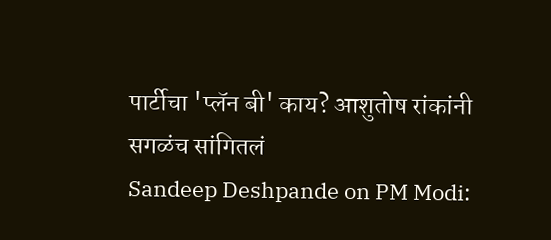पार्टीचा 'प्लॅन बी' काय? आशुतोष रांकांनी सगळंच सांगितलं
Sandeep Deshpande on PM Modi: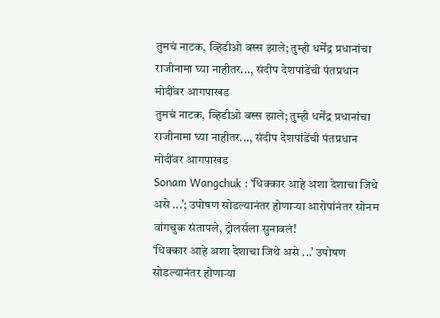तुमचं नाटक, व्हिडीओ बस्स झाले; तुम्ही धर्मेंद्र प्रधानांचा राजीनामा घ्या नाहीतर..., संदीप देशपांडेंची पंतप्रधान मोदींवर आगपाखड
तुमचं नाटक, व्हिडीओ बस्स झाले; तुम्ही धर्मेंद्र प्रधानांचा राजीनामा घ्या नाहीतर..., संदीप देशपांडेंची पंतप्रधान मोदींवर आगपाखड
Sonam Wangchuk : ‘धिक्कार आहे अशा देशाचा जिथे असे ...’; उपोषण सोडल्यानंतर होणाऱ्या आरोपांनंतर सोनम वांगचुक संतापले, ट्रोलर्सला सुनावलं!
‘धिक्कार आहे अशा देशाचा जिथे असे ...’ उपोषण सोडल्यानंतर होणाऱ्या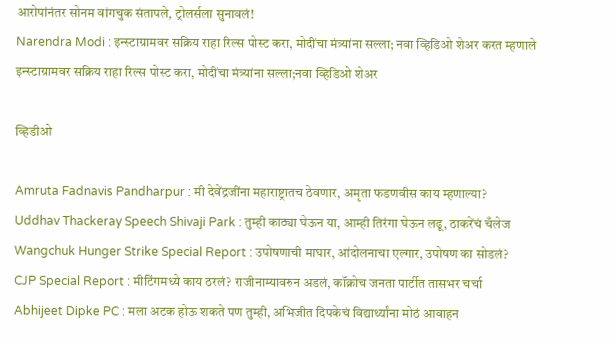आरोपांनंतर सोनम वांगचुक संतापले, ट्रोलर्सला सुनावलं!
Narendra Modi : इन्स्टाग्रामवर सक्रिय राहा रिल्स पोस्ट करा, मोदींचा मंत्र्यांना सल्ला; नवा व्हिडिओ शेअर करत म्हणाले
इन्स्टाग्रामवर सक्रिय राहा रिल्स पोस्ट करा, मोदींचा मंत्र्यांना सल्ला;नवा व्हिडिओ शेअर

व्हिडीओ

Amruta Fadnavis Pandharpur : मी देवेंद्रजींना महाराष्ट्रातच ठेवणार, अमृता फडणवीस काय म्हणाल्या?
Uddhav Thackeray Speech Shivaji Park : तुम्ही काठ्या घेऊन या, आम्ही तिरंगा घेऊन लढू, ठाकरेंचं चँलेज
Wangchuk Hunger Strike Special Report : उपोषणाची माघार, आंदोलनाचा एल्गार, उपोषण का सोडलं?
CJP Special Report : मीटिंगमध्ये काय ठरलं? राजीनाम्यावरुन अडलं, कॉक्रोच जनता पार्टीत तासभर चर्चा
Abhijeet Dipke PC : मला अटक होऊ शकते पण तुम्ही, अभिजीत दिपकेचं विद्यार्थ्यांना मोठं आवाहन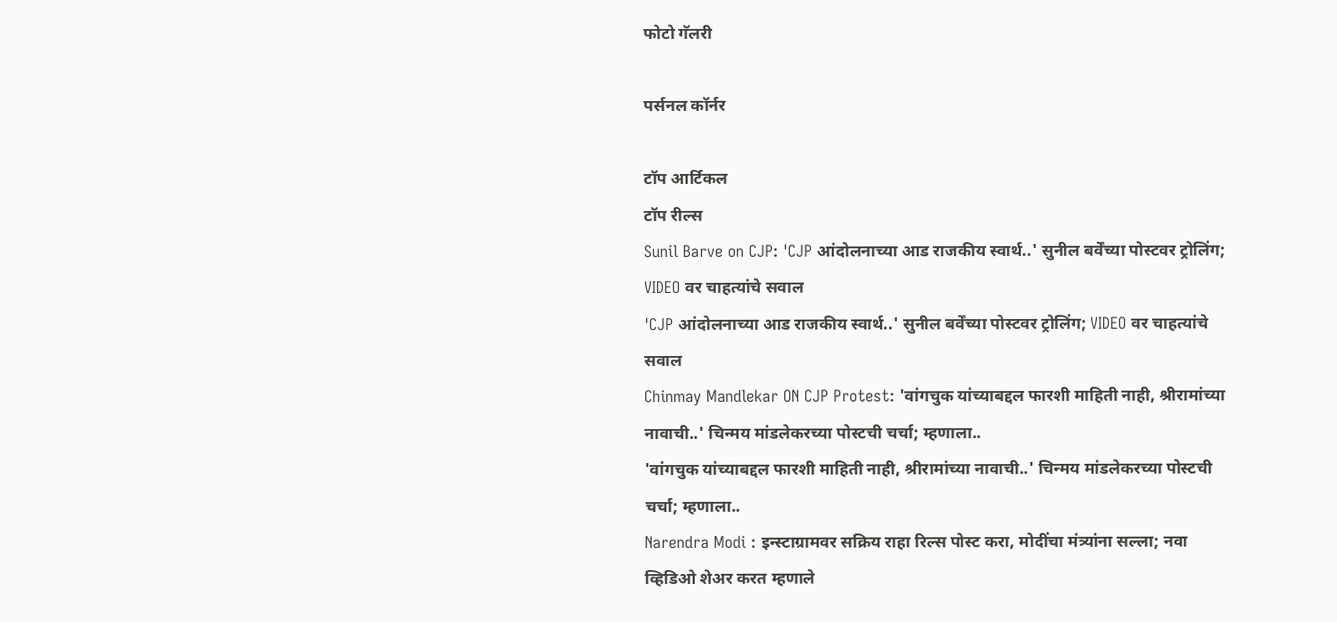फोटो गॅलरी

पर्सनल कॉर्नर

टॉप आर्टिकल
टॉप रील्स
Sunil Barve on CJP: 'CJP आंदोलनाच्या आड राजकीय स्वार्थ..' सुनील बर्वेंच्या पोस्टवर ट्रोलिंग; VIDEO वर चाहत्यांचे सवाल
'CJP आंदोलनाच्या आड राजकीय स्वार्थ..' सुनील बर्वेंच्या पोस्टवर ट्रोलिंग; VIDEO वर चाहत्यांचे सवाल
Chinmay Mandlekar ON CJP Protest: 'वांगचुक यांच्याबद्दल फारशी माहिती नाही, श्रीरामांच्या नावाची..' चिन्मय मांडलेकरच्या पोस्टची चर्चा; म्हणाला..
'वांगचुक यांच्याबद्दल फारशी माहिती नाही, श्रीरामांच्या नावाची..' चिन्मय मांडलेकरच्या पोस्टची चर्चा; म्हणाला..
Narendra Modi : इन्स्टाग्रामवर सक्रिय राहा रिल्स पोस्ट करा, मोदींचा मंत्र्यांना सल्ला; नवा व्हिडिओ शेअर करत म्हणाले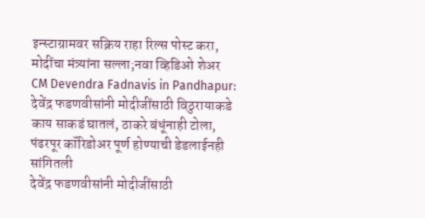इन्स्टाग्रामवर सक्रिय राहा रिल्स पोस्ट करा, मोदींचा मंत्र्यांना सल्ला;नवा व्हिडिओ शेअर
CM Devendra Fadnavis in Pandhapur: देवेंद्र फडणवीसांनी मोदीजींसाठी विठुरायाकडे काय साकडं घातलं, ठाकरे बंधूंनाही टोला, पंढरपूर कॉरिडोअर पूर्ण होण्याची डेडलाईनही सांगितली
देवेंद्र फडणवीसांनी मोदीजींसाठी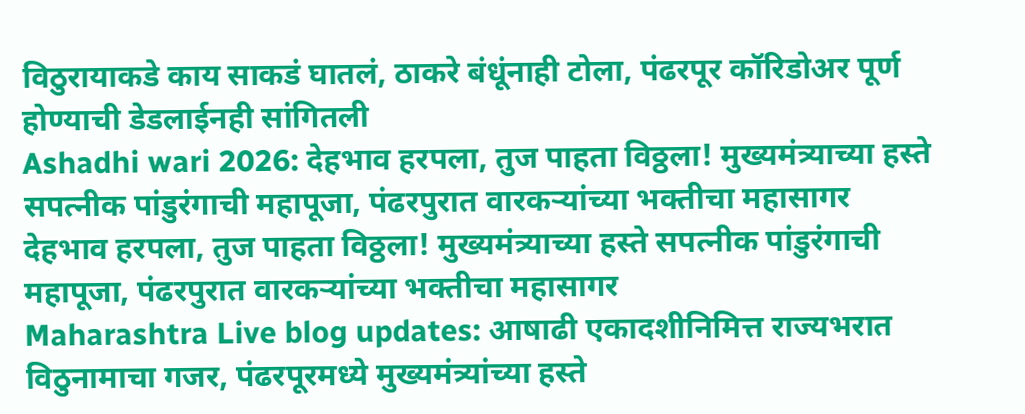विठुरायाकडे काय साकडं घातलं, ठाकरे बंधूंनाही टोला, पंढरपूर कॉरिडोअर पूर्ण होण्याची डेडलाईनही सांगितली
Ashadhi wari 2026: देहभाव हरपला, तुज पाहता विठ्ठला! मुख्यमंत्र्याच्या हस्ते सपत्नीक पांडुरंगाची महापूजा, पंढरपुरात वारकऱ्यांच्या भक्तीचा महासागर
देहभाव हरपला, तुज पाहता विठ्ठला! मुख्यमंत्र्याच्या हस्ते सपत्नीक पांडुरंगाची महापूजा, पंढरपुरात वारकऱ्यांच्या भक्तीचा महासागर
Maharashtra Live blog updates: आषाढी एकादशीनिमित्त राज्यभरात विठुनामाचा गजर, पंढरपूरमध्ये मुख्यमंत्र्यांच्या हस्ते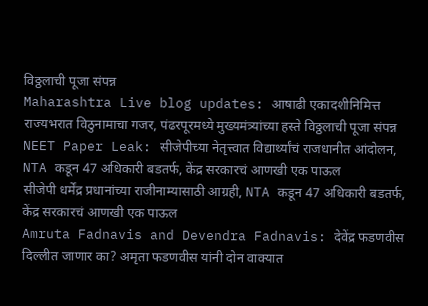विठ्ठलाची पूजा संपन्न
Maharashtra Live blog updates: आषाढी एकादशीनिमित्त राज्यभरात विठुनामाचा गजर, पंढरपूरमध्ये मुख्यमंत्र्यांच्या हस्ते विठ्ठलाची पूजा संपन्न
NEET Paper Leak: सीजेपीच्या नेतृत्त्वात विद्यार्थ्यांचं राजधानीत आंदोलन, NTA कडून 47 अधिकारी बडतर्फ, केंद्र सरकारचं आणखी एक पाऊल
सीजेपी धर्मेंद्र प्रधानांच्या राजीनाम्यासाठी आग्रही, NTA कडून 47 अधिकारी बडतर्फ, केंद्र सरकारचं आणखी एक पाऊल
Amruta Fadnavis and Devendra Fadnavis: देवेंद्र फडणवीस दिल्लीत जाणार का? अमृता फडणवीस यांनी दोन वाक्यात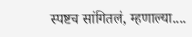स्पष्टच सांगितलं, म्हणाल्या....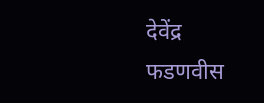देवेंद्र फडणवीस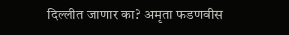दिल्लीत जाणार का? अमृता फडणवीस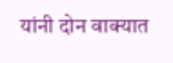यांनी दोन वाक्यात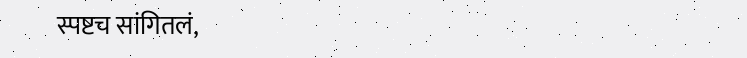स्पष्टच सांगितलं,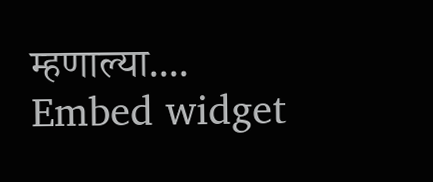म्हणाल्या....
Embed widget